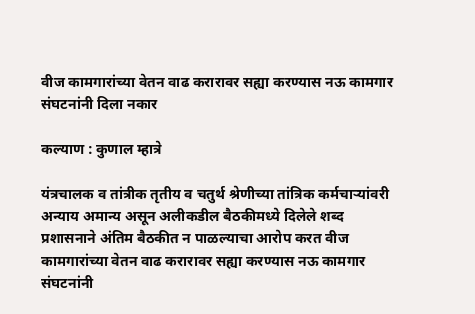वीज कामगारांच्या वेतन वाढ करारावर सह्या करण्यास नऊ कामगार संघटनांनी दिला नकार

कल्याण : कुणाल म्हात्रे

यंत्रचालक व तांत्रीक तृतीय व चतुर्थ श्रेणीच्या तांत्रिक कर्मचाऱ्यांवरी  अन्याय अमान्य असून अलीकडील बैठकीमध्ये दिलेले शब्द प्रशासनाने अंतिम बैठकीत न पाळल्याचा आरोप करत वीज कामगारांच्या वेतन वाढ करारावर सह्या करण्यास नऊ कामगार संघटनांनी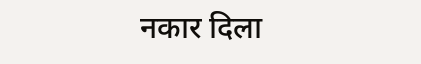नकार दिला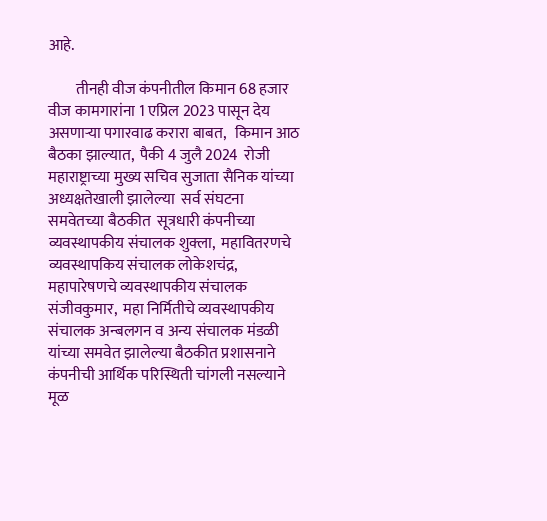आहे.

         तीनही वीज कंपनीतील किमान 68 हजार वीज कामगारांना 1 एप्रिल 2023 पासून देय असणाऱ्या पगारवाढ करारा बाबत,   किमान आठ बैठका झाल्यात,  पैकी 4 जुलै 2024  रोजी महाराष्ट्राच्या मुख्य सचिव सुजाता सैनिक यांच्या अध्यक्षतेखाली झालेल्या  सर्व संघटना समवेतच्या बैठकीत  सूत्रधारी कंपनीच्या व्यवस्थापकीय संचालक शुक्ला,  महावितरणचे व्यवस्थापकिय संचालक लोकेशचंद्र, महापारेषणचे व्यवस्थापकीय संचालक संजीवकुमार,  महा निर्मितीचे व्यवस्थापकीय संचालक अन्बलगन व अन्य संचालक मंडळी यांच्या समवेत झालेल्या बैठकीत प्रशासनाने कंपनीची आर्थिक परिस्थिती चांगली नसल्याने  मूळ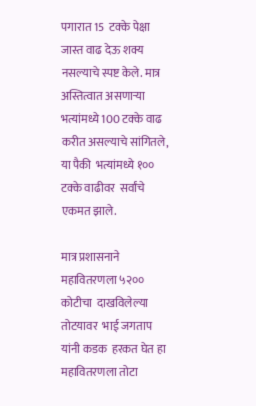पगारात 15  टक्के पेक्षा जास्त वाढ देऊ शक्य नसल्याचे स्पष्ट केले. मात्र अस्तित्वात असणाऱ्या भत्यांमध्ये 100 टक्के वाढ करीत असल्याचे सांगितले, या पैकी  भत्यांमध्ये १०० टक्के वाढीवर  सर्वांचे एकमत झाले.

मात्र प्रशासनाने महावितरणला ५२०० कोटीचा  दाखविलेल्या तोटयावर  भाई जगताप यांनी कडक  हरकत घेत हा महावितरणला तोटा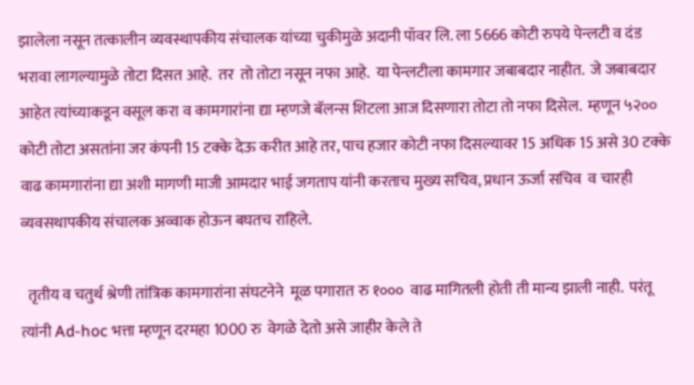झालेला नसून तत्कालीन व्यवस्थापकीय संचालक यांच्या चुकीमुळे अदानी पॉवर लि. ला 5666 कोटी रुपये पेन्लटी व दंड भरावा लागल्यामुळे तोटा दिसत आहे.  तर  तो तोटा नसून नफा आहे.  या पेन्लटीला कामगार जबाबदार नाहीत.  जे जबाबदार आहेत त्यांच्याकडून वसूल करा व कामगारांना द्या म्हणजे बॅलन्स शिटला आज दिसणारा तोटा तो नफा दिसेल.  म्हणून ५२०० कोटी तोटा असतांना जर कंपनी 15 टक्के देऊ करीत आहे तर, पाच हजार कोटी नफा दिसल्यावर 15 अधिक 15 असे 30 टक्के वाढ कामगारांना द्या अशी मागणी माजी आमदार भाई जगताप यांनी करताच मुख्य सचिव, प्रधान ऊर्जा सचिव  व चारही व्यवसथापकीय संचालक अव्वाक होऊन बघतच राहिले.

  तृतीय व चतुर्थ श्रेणी तांत्रिक कामगारांना संघटनेने  मूळ पगारात रु १०००  वाढ मागितली होती ती मान्य झाली नाही.  परंतू त्यांनी Ad-hoc भत्ता म्हणून दरमहा 1000 रु  वेगळे देतो असे जाहीर केले ते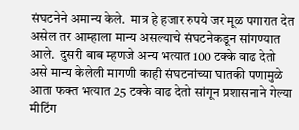संघटनेने अमान्य केले.  मात्र हे हजार रुपये जर मूळ पगारात देत असेल तर आम्हाला मान्य असल्याचे संघटनेकडून सांगण्यात आले.  दुसरी बाब म्हणजे अन्य भत्यात 100 टक्के वाढ देतो असे मान्य केलेली मागणी काही संघटनांच्या घातकी पणामुळे आता फक्त भत्यात 25 टक्के वाढ देतो सांगून प्रशासनाने गेल्या मीटिंग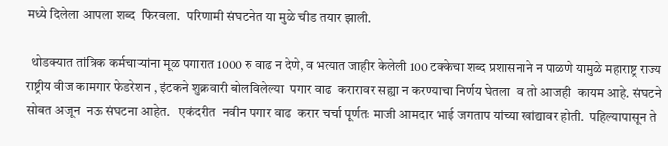मध्ये दिलेला आपला शब्द  फिरवला.  परिणामी संघटनेत या मुळे चीड तयार झाली.

  थोडक्यात तांत्रिक कर्मचाऱ्यांना मूळ पगारात 1000 रु वाढ न देणे, व भत्यात जाहीर केलेली 100 टक्केचा शब्द प्रशासनाने न पाळणे यामुळे महाराष्ट्र राज्य राष्ट्रीय वीज कामगार फेडरेशन , इंटकने शुक्रवारी बोलविलेल्या  पगार वाढ  करारावर सह्या न करण्याचा निर्णय घेतला  व तो आजही  कायम आहे. संघटने सोबत अजून  नऊ संघटना आहेत.   एकंदरीत  नवीन पगार वाढ  करार चर्चा पूर्णतः माजी आमदार भाई जगताप यांच्या खांद्यावर होती.  पहिल्यापासून ते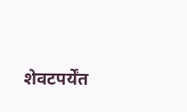शेवटपर्येंत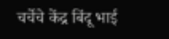चर्चेचे केंद्र बिंदू भाई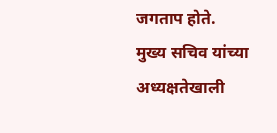जगताप होते. मुख्य सचिव यांच्या अध्यक्षतेखाली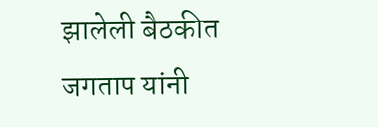झालेली बैठकीत जगताप यांनी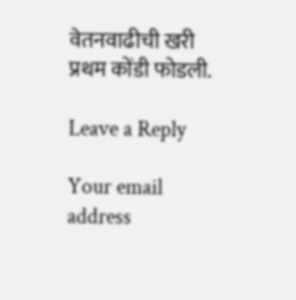वेतनवाढीची खरी प्रथम कोंडी फोडली.

Leave a Reply

Your email address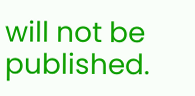will not be published.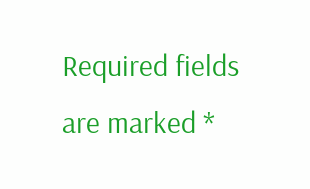Required fields are marked *